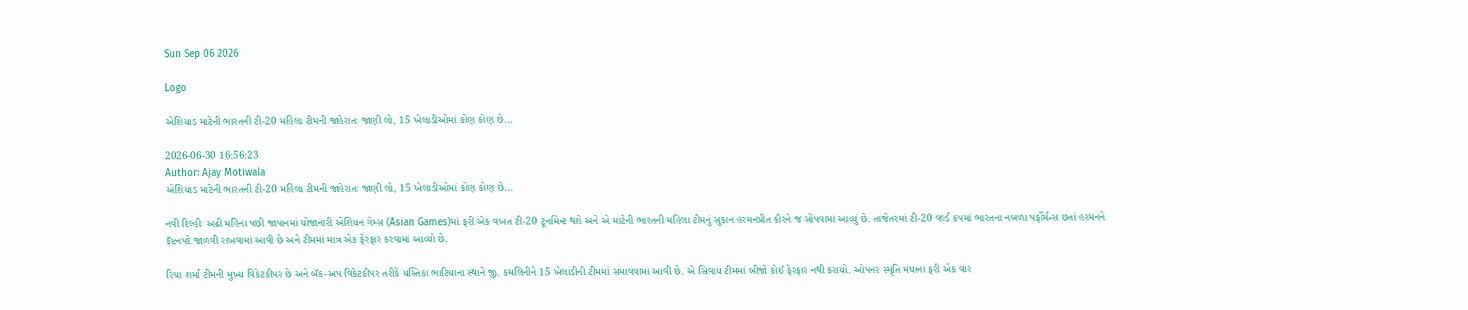Sun Sep 06 2026

Logo

એશિયાડ માટેની ભારતની ટી-20 મહિલા ટીમની જાહેરાતઃ જાણી લો, 15 ખેલાડીઓમાં કોણ કોણ છે...

2026-06-30 16:56:23
Author: Ajay Motiwala
એશિયાડ માટેની ભારતની ટી-20 મહિલા ટીમની જાહેરાતઃ જાણી લો, 15 ખેલાડીઓમાં કોણ કોણ છે...

નવી દિલ્હીઃ અઢી મહિના પછી જાપાનમાં યોજાનારી એશિયન ગેમ્સ (Asian Games)માં ફરી એક વખત ટી-20 ટૂર્નામેન્ટ થશે અને એ માટેની ભારતની મહિલા ટીમનું સુકાન હરમનપ્રીત કૌરને જ સોંપવામાં આવ્યું છે. તાજેતરમાં ટી-20 વર્લ્ડ કપમાં ભારતના નબળા પર્ફોર્મન્સ છતાં હરમનને કૅપ્ટનપદે જાળવી રાખવામાં આવી છે અને ટીમમાં માત્ર એક ફેરફાર કરવામાં આવ્યો છે.

રિચા શર્મા ટીમની મુખ્ય વિકેટકીપર છે અને બૅક-અપ વિકેટકીપર તરીકે યસ્તિકા ભાટિયાના સ્થાને જી. કમલિનીને 15 ખેલાડીની ટીમમાં સમાવવામાં આવી છે. એ સિવાય ટીમમાં બીજો કોઈ ફેરફાર નથી કરાયો. ઓપનર સ્મૃતિ મંધાના ફરી એક વાર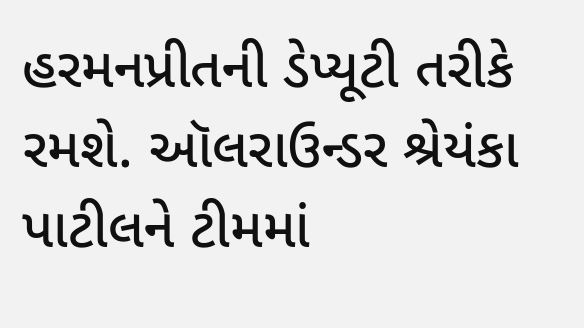હરમનપ્રીતની ડેપ્યૂટી તરીકે રમશે. ઑલરાઉન્ડર શ્રેયંકા પાટીલને ટીમમાં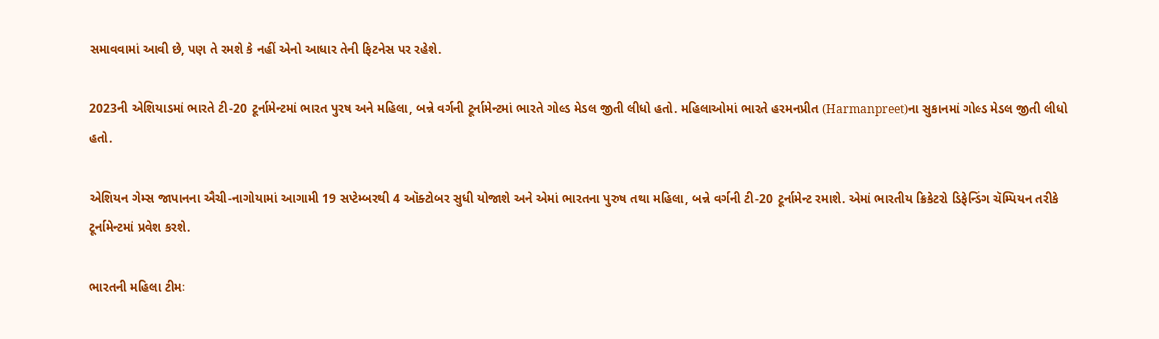સમાવવામાં આવી છે, પણ તે રમશે કે નહીં એનો આધાર તેની ફિટનેસ પર રહેશે.

2023ની એશિયાડમાં ભારતે ટી-20 ટૂર્નામેન્ટમાં ભારત પુરષ અને મહિલા, બન્ને વર્ગની ટૂર્નામેન્ટમાં ભારતે ગોલ્ડ મેડલ જીતી લીધો હતો. મહિલાઓમાં ભારતે હરમનપ્રીત (Harmanpreet)ના સુકાનમાં ગોલ્ડ મેડલ જીતી લીધો હતો.

એશિયન ગેમ્સ જાપાનના ઐચી-નાગોયામાં આગામી 19 સપ્ટેમ્બરથી 4 ઑક્ટોબર સુધી યોજાશે અને એમાં ભારતના પુરુષ તથા મહિલા, બન્ને વર્ગની ટી-20 ટૂર્નામેન્ટ રમાશે. એમાં ભારતીય ક્રિકેટરો ડિફેન્ડિંગ ચૅમ્પિયન તરીકે ટૂર્નામેન્ટમાં પ્રવેશ કરશે.

ભારતની મહિલા ટીમઃ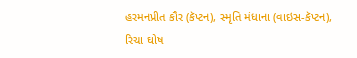હરમનપ્રીત કૌર (કૅપ્ટન), સ્મૃતિ મંધાના (વાઇસ-કૅપ્ટન), રિચા ઘોષ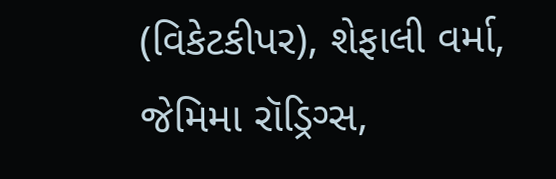(વિકેટકીપર), શેફાલી વર્મા, જેમિમા રૉડ્રિગ્સ,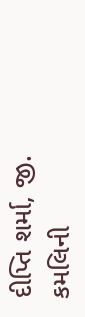દીપ્તિ શર્મા, જી. કમલિની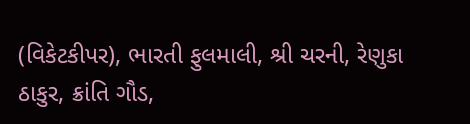(વિકેટકીપર), ભારતી ફુલમાલી, શ્રી ચરની, રેણુકા ઠાકુર, ક્રાંતિ ગૌડ,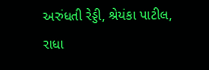અરુંધતી રેડ્ડી, શ્રેયંકા પાટીલ, રાધા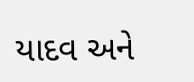યાદવ અને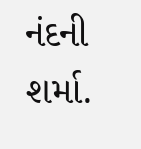નંદની શર્મા.